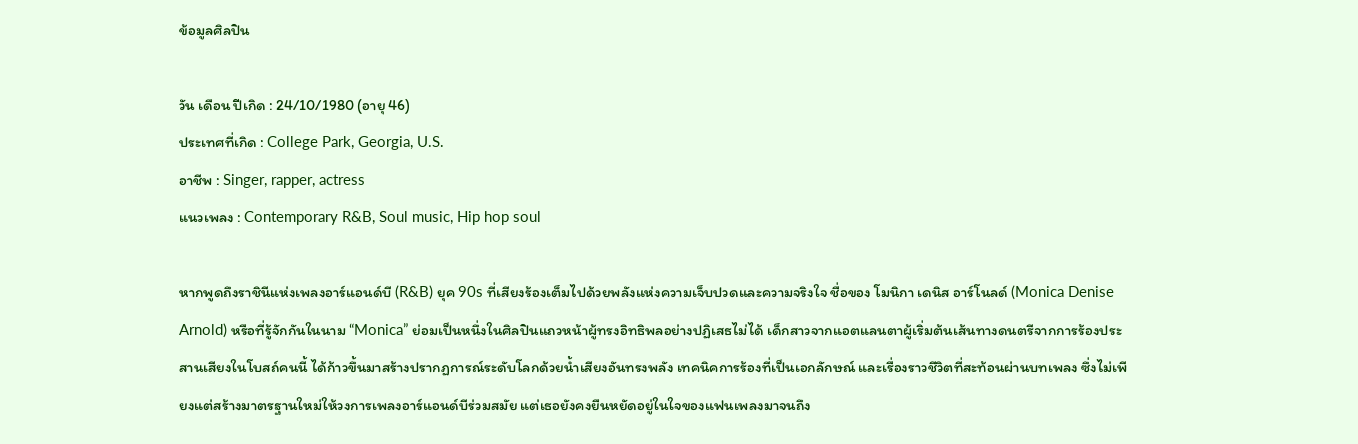ข้อมูลศิลปิน

วัน เดือน ปีเกิด : 24/10/1980 (อายุ 46)
ประเทศที่เกิด : College Park, Georgia, U.S.
อาชีพ : Singer, rapper, actress
แนวเพลง : Contemporary R&B, Soul music, Hip hop soul

หากพูดถึงราชินีแห่งเพลงอาร์แอนด์บี (R&B) ยุค 90s ที่เสียงร้องเต็มไปด้วยพลังแห่งความเจ็บปวดและความจริงใจ ชื่อของ โมนิกา เดนิส อาร์โนลด์ (Monica Denise Arnold) หรือที่รู้จักกันในนาม “Monica” ย่อมเป็นหนึ่งในศิลปินแถวหน้าผู้ทรงอิทธิพลอย่างปฏิเสธไม่ได้ เด็กสาวจากแอตแลนตาผู้เริ่มต้นเส้นทางดนตรีจากการร้องประสานเสียงในโบสถ์คนนี้ ได้ก้าวขึ้นมาสร้างปรากฏการณ์ระดับโลกด้วยน้ำเสียงอันทรงพลัง เทคนิคการร้องที่เป็นเอกลักษณ์ และเรื่องราวชีวิตที่สะท้อนผ่านบทเพลง ซึ่งไม่เพียงแต่สร้างมาตรฐานใหม่ให้วงการเพลงอาร์แอนด์บีร่วมสมัย แต่เธอยังคงยืนหยัดอยู่ในใจของแฟนเพลงมาจนถึง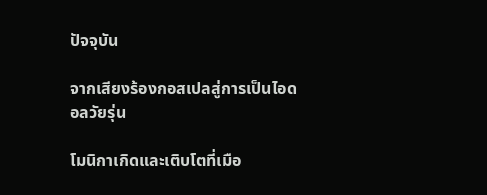ปัจจุบัน

จากเสียงร้องกอสเปลสู่การเป็นไอดอลวัยรุ่น

โมนิกาเกิดและเติบโตที่เมือ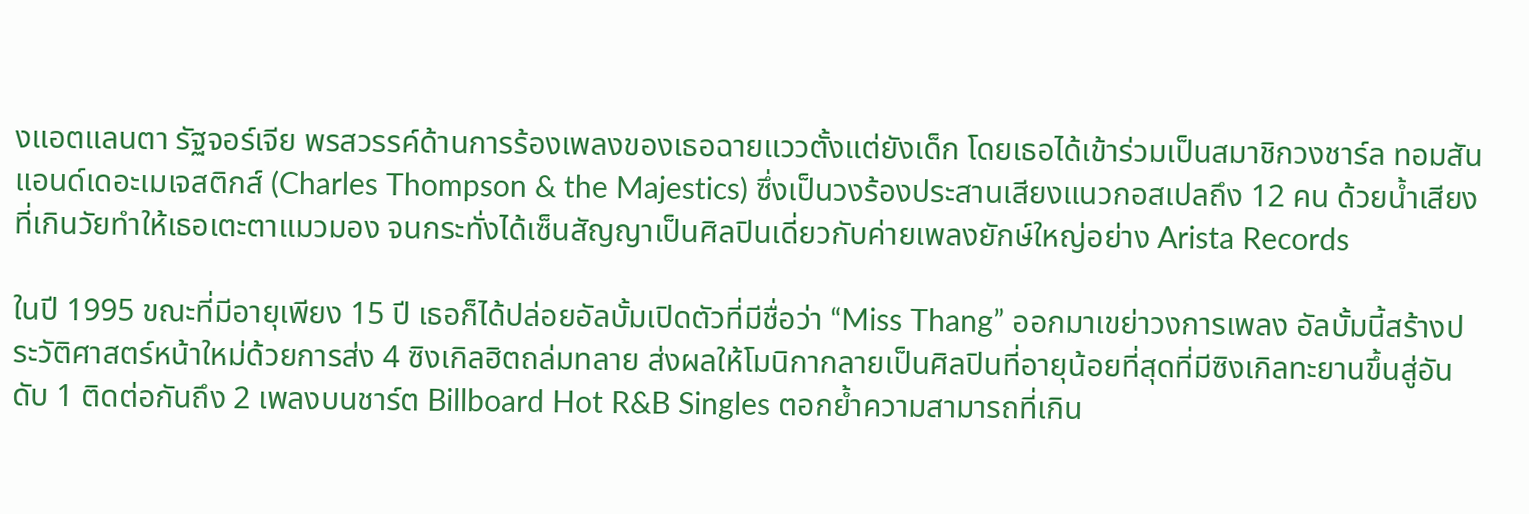งแอตแลนตา รัฐจอร์เจีย พรสวรรค์ด้านการร้องเพลงของเธอฉายแววตั้งแต่ยังเด็ก โดยเธอได้เข้าร่วมเป็นสมาชิกวงชาร์ล ทอมสัน แอนด์เดอะเมเจสติกส์ (Charles Thompson & the Majestics) ซึ่งเป็นวงร้องประสานเสียงแนวกอสเปลถึง 12 คน ด้วยน้ำเสียงที่เกินวัยทำให้เธอเตะตาแมวมอง จนกระทั่งได้เซ็นสัญญาเป็นศิลปินเดี่ยวกับค่ายเพลงยักษ์ใหญ่อย่าง Arista Records

ในปี 1995 ขณะที่มีอายุเพียง 15 ปี เธอก็ได้ปล่อยอัลบั้มเปิดตัวที่มีชื่อว่า “Miss Thang” ออกมาเขย่าวงการเพลง อัลบั้มนี้สร้างประวัติศาสตร์หน้าใหม่ด้วยการส่ง 4 ซิงเกิลฮิตถล่มทลาย ส่งผลให้โมนิกากลายเป็นศิลปินที่อายุน้อยที่สุดที่มีซิงเกิลทะยานขึ้นสู่อันดับ 1 ติดต่อกันถึง 2 เพลงบนชาร์ต Billboard Hot R&B Singles ตอกย้ำความสามารถที่เกิน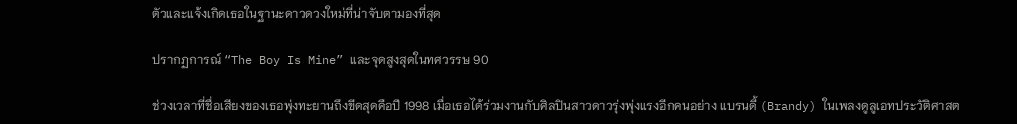ตัวและแจ้งเกิดเธอในฐานะดาวดวงใหม่ที่น่าจับตามองที่สุด

ปรากฏการณ์ “The Boy Is Mine” และจุดสูงสุดในทศวรรษ 90

ช่วงเวลาที่ชื่อเสียงของเธอพุ่งทะยานถึงขีดสุดคือปี 1998 เมื่อเธอได้ร่วมงานกับศิลปินสาวดาวรุ่งพุ่งแรงอีกคนอย่าง แบรนดี้ (Brandy) ในเพลงดูลูเอทประวัติศาสต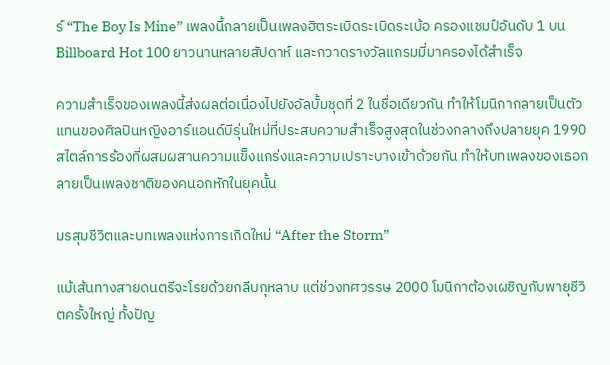ร์ “The Boy Is Mine” เพลงนี้กลายเป็นเพลงฮิตระเบิดระเบิดระเบ้อ ครองแชมป์อันดับ 1 บน Billboard Hot 100 ยาวนานหลายสัปดาห์ และกวาดรางวัลแกรมมี่มาครองได้สำเร็จ

ความสำเร็จของเพลงนี้ส่งผลต่อเนื่องไปยังอัลบั้มชุดที่ 2 ในชื่อเดียวกัน ทำให้โมนิกากลายเป็นตัวแทนของศิลปินหญิงอาร์แอนด์บีรุ่นใหม่ที่ประสบความสำเร็จสูงสุดในช่วงกลางถึงปลายยุค 1990 สไตล์การร้องที่ผสมผสานความแข็งแกร่งและความเปราะบางเข้าด้วยกัน ทำให้บทเพลงของเธอกลายเป็นเพลงชาติของคนอกหักในยุคนั้น

มรสุมชีวิตและบทเพลงแห่งการเกิดใหม่ “After the Storm”

แม้เส้นทางสายดนตรีจะโรยด้วยกลีบกุหลาบ แต่ช่วงทศวรรษ 2000 โมนิกาต้องเผชิญกับพายุชีวิตครั้งใหญ่ ทั้งปัญ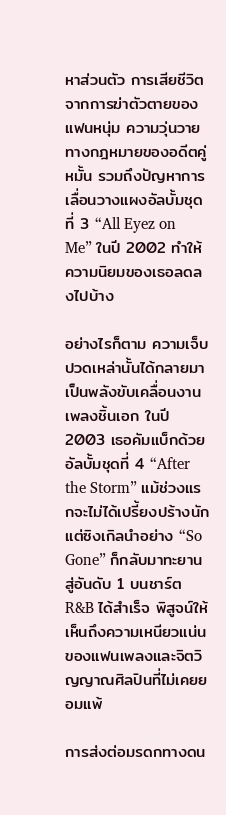หาส่วนตัว การเสียชีวิตจากการฆ่าตัวตายของแฟนหนุ่ม ความวุ่นวายทางกฎหมายของอดีตคู่หมั้น รวมถึงปัญหาการเลื่อนวางแผงอัลบั้มชุดที่ 3 “All Eyez on Me” ในปี 2002 ทำให้ความนิยมของเธอลดลงไปบ้าง

อย่างไรก็ตาม ความเจ็บปวดเหล่านั้นได้กลายมาเป็นพลังขับเคลื่อนงานเพลงชิ้นเอก ในปี 2003 เธอคัมแบ็กด้วยอัลบั้มชุดที่ 4 “After the Storm” แม้ช่วงแรกจะไม่ได้เปรี้ยงปร้างนัก แต่ซิงเกิลนำอย่าง “So Gone” ก็กลับมาทะยานสู่อันดับ 1 บนชาร์ต R&B ได้สำเร็จ พิสูจน์ให้เห็นถึงความเหนียวแน่นของแฟนเพลงและจิตวิญญาณศิลปินที่ไม่เคยยอมแพ้

การส่งต่อมรดกทางดน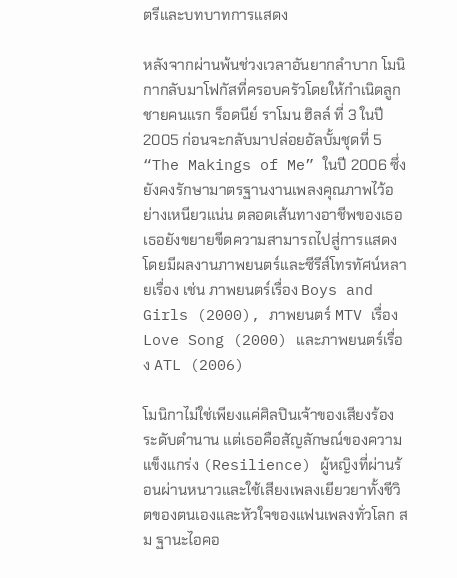ตรีและบทบาทการแสดง

หลังจากผ่านพ้นช่วงเวลาอันยากลำบาก โมนิกากลับมาโฟกัสที่ครอบครัวโดยให้กำเนิดลูกชายคนแรก ร็อดนีย์ ราโมน ฮิลล์ ที่ 3 ในปี 2005 ก่อนจะกลับมาปล่อยอัลบั้มชุดที่ 5 “The Makings of Me” ในปี 2006 ซึ่งยังคงรักษามาตรฐานงานเพลงคุณภาพไว้อย่างเหนียวแน่น ตลอดเส้นทางอาชีพของเธอ เธอยังขยายขีดความสามารถไปสู่การแสดง โดยมีผลงานภาพยนตร์และซีรีส์โทรทัศน์หลายเรื่อง เช่น ภาพยนตร์เรื่อง Boys and Girls (2000), ภาพยนตร์ MTV เรื่อง Love Song (2000) และภาพยนตร์เรื่อง ATL (2006)

โมนิกาไม่ใช่เพียงแค่ศิลปินเจ้าของเสียงร้องระดับตำนาน แต่เธอคือสัญลักษณ์ของความแข็งแกร่ง (Resilience) ผู้หญิงที่ผ่านร้อนผ่านหนาวและใช้เสียงเพลงเยียวยาทั้งชีวิตของตนเองและหัวใจของแฟนเพลงทั่วโลก สม ฐานะไอคอ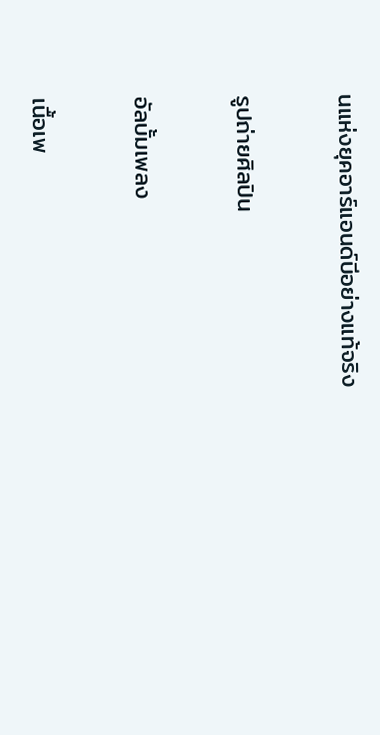นแห่งยุคอาร์แอนด์บีอย่างแท้จริง

รูปถ่ายศิลปิน

อัลบั้มเพลง

เนื้อเพ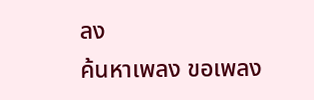ลง
ค้นหาเพลง ขอเพลง